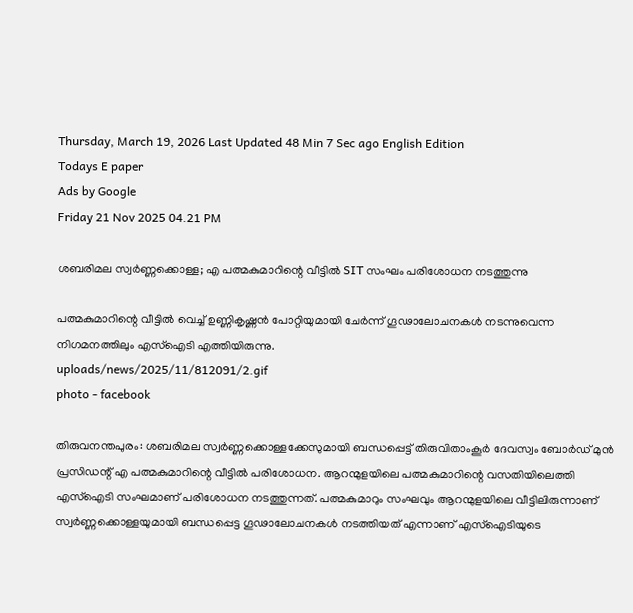Thursday, March 19, 2026 Last Updated 48 Min 7 Sec ago English Edition
Todays E paper
Ads by Google
Friday 21 Nov 2025 04.21 PM

ശബരിമല സ്വർണ്ണക്കൊള്ള; എ പത്മകുമാറിന്റെ വീട്ടില്‍ SIT സംഘം പരിശോധന നടത്തുന്നു

പത്മകുമാറിന്റെ വീട്ടില്‍ വെച്ച് ഉണ്ണികൃഷ്ണന്‍ പോറ്റിയുമായി ചേര്‍ന്ന് ഗൂഢാലോചനകള്‍ നടന്നുവെന്ന നിഗമനത്തിലും എസ്‌ഐടി എത്തിയിരുന്നു.
uploads/news/2025/11/812091/2.gif
photo - facebook

തിരുവനന്തപുരം: ശബരിമല സ്വർണ്ണക്കൊള്ളക്കേസുമായി ബന്ധപ്പെട്ട് തിരുവിതാംകൂർ ദേവസ്വം ബോർഡ് മുൻ പ്രസിഡന്റ് എ പത്മകുമാറിന്റെ വീട്ടിൽ പരിശോധന. ആറന്മുളയിലെ പത്മകുമാറിന്റെ വസതിയിലെത്തി എസ്‌ഐടി സംഘമാണ് പരിശോധന നടത്തുന്നത്. പത്മകുമാറും സംഘവും ആറന്മുളയിലെ വീട്ടിലിരുന്നാണ് സ്വർണ്ണക്കൊള്ളയുമായി ബന്ധപ്പെട്ട ഗൂഢാലോചനകൾ നടത്തിയത് എന്നാണ് എസ്‌ഐടിയുടെ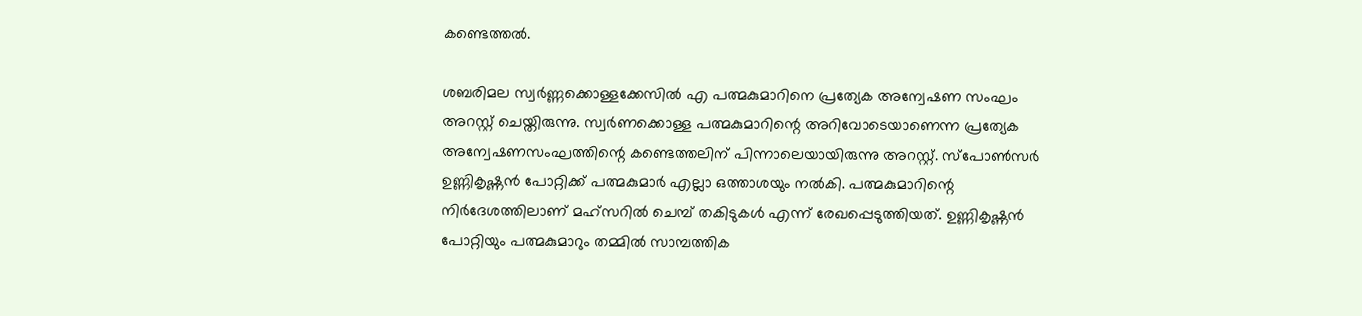കണ്ടെത്തൽ.

ശബരിമല സ്വർണ്ണക്കൊള്ളക്കേസിൽ എ പത്മകുമാറിനെ പ്രത്യേക അന്വേഷണ സംഘം അറസ്റ്റ് ചെയ്തിരുന്നു. സ്വര്‍ണക്കൊള്ള പത്മകുമാറിന്റെ അറിവോടെയാണെന്ന പ്രത്യേക അന്വേഷണസംഘത്തിന്റെ കണ്ടെത്തലിന് പിന്നാലെയായിരുന്നു അറസ്റ്റ്. സ്‌പോണ്‍സര്‍ ഉണ്ണികൃഷ്ണന്‍ പോറ്റിക്ക് പത്മകുമാര്‍ എല്ലാ ഒത്താശയും നല്‍കി. പത്മകുമാറിന്റെ നിര്‍ദേശത്തിലാണ് മഹ്‌സറില്‍ ചെമ്പ് തകിടുകള്‍ എന്ന് രേഖപ്പെടുത്തിയത്. ഉണ്ണികൃഷ്ണന്‍ പോറ്റിയും പത്മകുമാറും തമ്മില്‍ സാമ്പത്തിക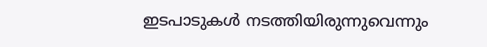ഇടപാടുകള്‍ നടത്തിയിരുന്നുവെന്നും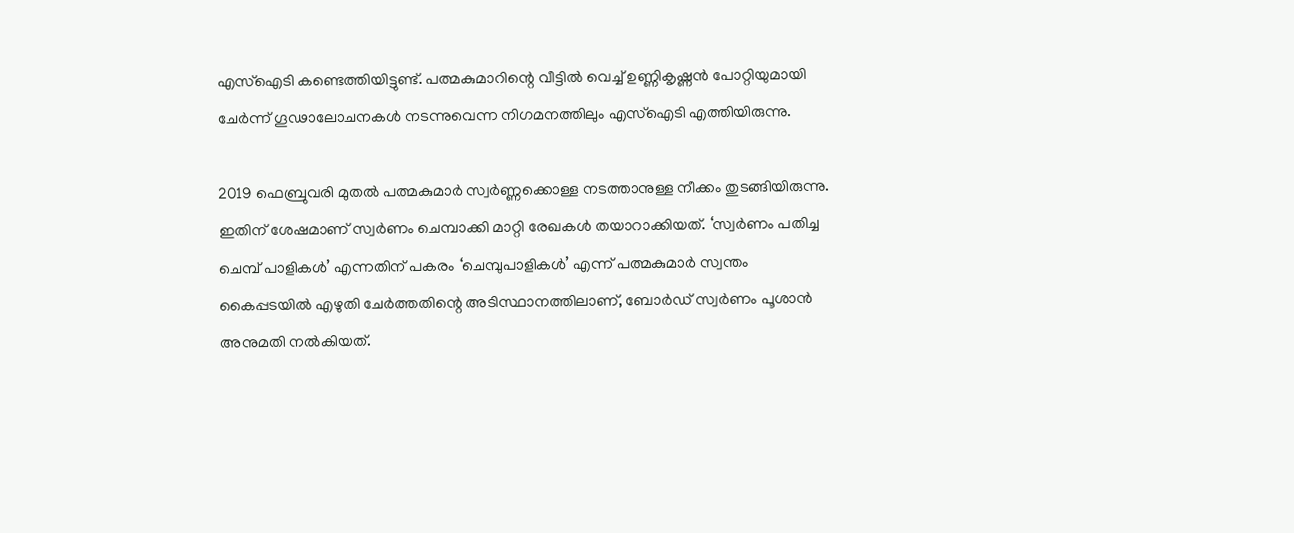എസ്‌ഐടി കണ്ടെത്തിയിട്ടുണ്ട്. പത്മകുമാറിന്റെ വീട്ടില്‍ വെച്ച് ഉണ്ണികൃഷ്ണന്‍ പോറ്റിയുമായി ചേര്‍ന്ന് ഗൂഢാലോചനകള്‍ നടന്നുവെന്ന നിഗമനത്തിലും എസ്‌ഐടി എത്തിയിരുന്നു.

2019 ഫെബ്രുവരി മുതല്‍ പത്മകുമാര്‍ സ്വര്‍ണ്ണക്കൊള്ള നടത്താനുള്ള നീക്കം തുടങ്ങിയിരുന്നു. ഇതിന് ശേഷമാണ് സ്വര്‍ണം ചെമ്പാക്കി മാറ്റി രേഖകള്‍ തയാറാക്കിയത്. ‘സ്വര്‍ണം പതിച്ച ചെമ്പ് പാളികള്‍’ എന്നതിന് പകരം ‘ചെമ്പുപാളികള്‍’ എന്ന് പത്മകുമാര്‍ സ്വന്തം കൈപ്പടയില്‍ എഴുതി ചേര്‍ത്തതിന്റെ അടിസ്ഥാനത്തിലാണ്, ബോര്‍ഡ് സ്വര്‍ണം പൂശാന്‍ അനുമതി നല്‍കിയത്.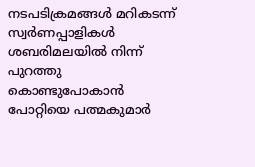നടപടിക്രമങ്ങള്‍ മറികടന്ന് സ്വര്‍ണപ്പാളികള്‍ ശബരിമലയില്‍ നിന്ന് പുറത്തു കൊണ്ടുപോകാന്‍ പോറ്റിയെ പത്മകുമാര്‍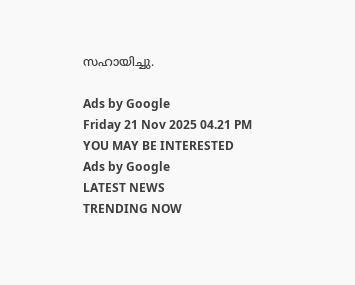സഹായിച്ചു.

Ads by Google
Friday 21 Nov 2025 04.21 PM
YOU MAY BE INTERESTED
Ads by Google
LATEST NEWS
TRENDING NOW